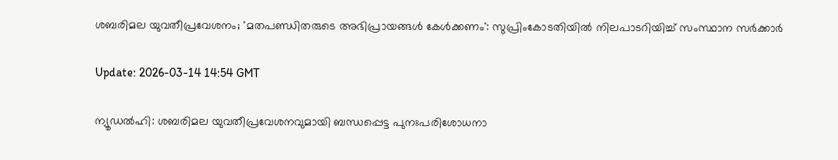ശബരിമല യുവതീപ്രവേശനം; 'മതപണ്ഡിതരുടെ അഭിപ്രായങ്ങള്‍ കേള്‍ക്കണം': സുപ്രിംകോടതിയില്‍ നിലപാടറിയിച്ച് സംസ്ഥാന സര്‍ക്കാര്‍

Update: 2026-03-14 14:54 GMT

ന്യൂഡല്‍ഹി: ശബരിമല യുവതീപ്രവേശനവുമായി ബന്ധപ്പെട്ട പുനഃപരിശോധനാ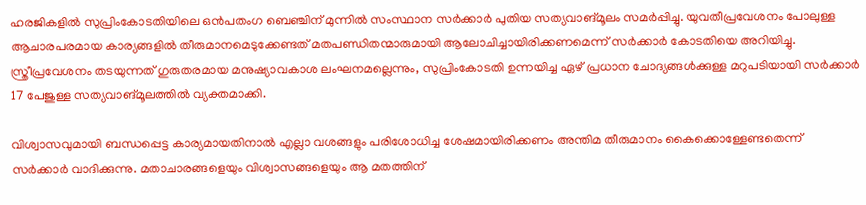ഹരജികളില്‍ സുപ്രിംകോടതിയിലെ ഒന്‍പതംഗ ബെഞ്ചിന് മുന്നില്‍ സംസ്ഥാന സര്‍ക്കാര്‍ പുതിയ സത്യവാങ്മൂലം സമര്‍പ്പിച്ചു. യുവതീപ്രവേശനം പോലുള്ള ആചാരപരമായ കാര്യങ്ങളില്‍ തീരുമാനമെടുക്കേണ്ടത് മതപണ്ഡിതന്മാരുമായി ആലോചിച്ചായിരിക്കണമെന്ന് സര്‍ക്കാര്‍ കോടതിയെ അറിയിച്ചു. സ്ത്രീപ്രവേശനം തടയുന്നത് ഗുരുതരമായ മനുഷ്യാവകാശ ലംഘനമല്ലെന്നും, സുപ്രിംകോടതി ഉന്നയിച്ച ഏഴ് പ്രധാന ചോദ്യങ്ങള്‍ക്കുള്ള മറുപടിയായി സര്‍ക്കാര്‍ 17 പേജുള്ള സത്യവാങ്മൂലത്തില്‍ വ്യക്തമാക്കി.

വിശ്വാസവുമായി ബന്ധപ്പെട്ട കാര്യമായതിനാല്‍ എല്ലാ വശങ്ങളും പരിശോധിച്ച ശേഷമായിരിക്കണം അന്തിമ തീരുമാനം കൈക്കൊള്ളേണ്ടതെന്ന് സര്‍ക്കാര്‍ വാദിക്കുന്നു. മതാചാരങ്ങളെയും വിശ്വാസങ്ങളെയും ആ മതത്തിന്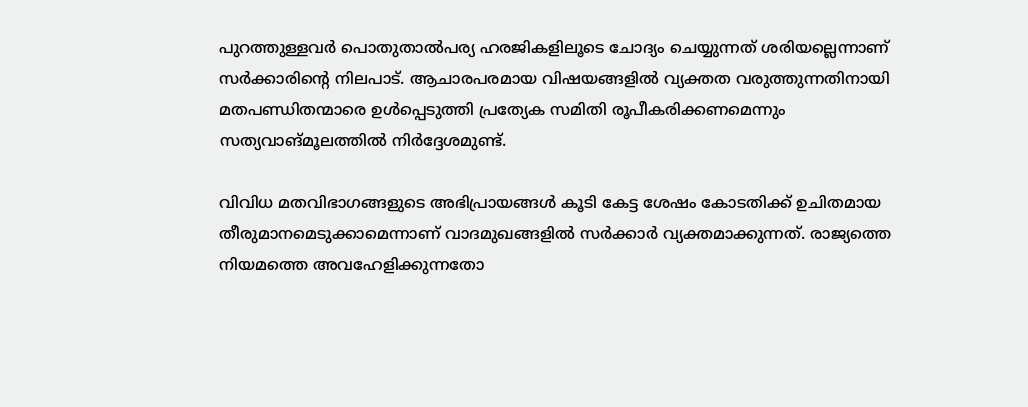പുറത്തുള്ളവര്‍ പൊതുതാല്‍പര്യ ഹരജികളിലൂടെ ചോദ്യം ചെയ്യുന്നത് ശരിയല്ലെന്നാണ് സര്‍ക്കാരിന്റെ നിലപാട്. ആചാരപരമായ വിഷയങ്ങളില്‍ വ്യക്തത വരുത്തുന്നതിനായി മതപണ്ഡിതന്മാരെ ഉള്‍പ്പെടുത്തി പ്രത്യേക സമിതി രൂപീകരിക്കണമെന്നും സത്യവാങ്മൂലത്തില്‍ നിര്‍ദ്ദേശമുണ്ട്.

വിവിധ മതവിഭാഗങ്ങളുടെ അഭിപ്രായങ്ങള്‍ കൂടി കേട്ട ശേഷം കോടതിക്ക് ഉചിതമായ തീരുമാനമെടുക്കാമെന്നാണ് വാദമുഖങ്ങളില്‍ സര്‍ക്കാര്‍ വ്യക്തമാക്കുന്നത്. രാജ്യത്തെ നിയമത്തെ അവഹേളിക്കുന്നതോ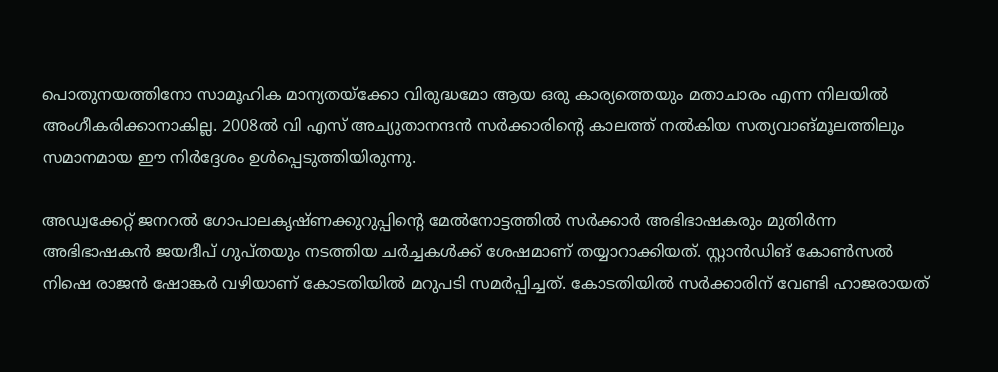പൊതുനയത്തിനോ സാമൂഹിക മാന്യതയ്ക്കോ വിരുദ്ധമോ ആയ ഒരു കാര്യത്തെയും മതാചാരം എന്ന നിലയില്‍ അംഗീകരിക്കാനാകില്ല. 2008ല്‍ വി എസ് അച്യുതാനന്ദന്‍ സര്‍ക്കാരിന്റെ കാലത്ത് നല്‍കിയ സത്യവാങ്മൂലത്തിലും സമാനമായ ഈ നിര്‍ദ്ദേശം ഉള്‍പ്പെടുത്തിയിരുന്നു.

അഡ്വക്കേറ്റ് ജനറല്‍ ഗോപാലകൃഷ്ണക്കുറുപ്പിന്റെ മേല്‍നോട്ടത്തില്‍ സര്‍ക്കാര്‍ അഭിഭാഷകരും മുതിര്‍ന്ന അഭിഭാഷകന്‍ ജയദീപ് ഗുപ്തയും നടത്തിയ ചര്‍ച്ചകള്‍ക്ക് ശേഷമാണ് തയ്യാറാക്കിയത്. സ്റ്റാന്‍ഡിങ് കോണ്‍സല്‍ നിഷെ രാജന്‍ ഷോങ്കര്‍ വഴിയാണ് കോടതിയില്‍ മറുപടി സമര്‍പ്പിച്ചത്. കോടതിയില്‍ സര്‍ക്കാരിന് വേണ്ടി ഹാജരായത്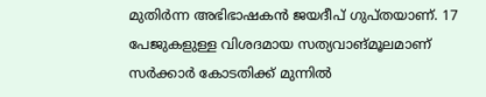മുതിര്‍ന്ന അഭിഭാഷകന്‍ ജയദീപ് ഗുപ്തയാണ്. 17 പേജുകളുള്ള വിശദമായ സത്യവാങ്മൂലമാണ് സര്‍ക്കാര്‍ കോടതിക്ക് മുന്നില്‍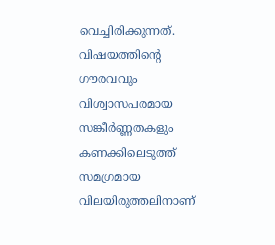വെച്ചിരിക്കുന്നത്. വിഷയത്തിന്റെ ഗൗരവവും വിശ്വാസപരമായ സങ്കീര്‍ണ്ണതകളും കണക്കിലെടുത്ത് സമഗ്രമായ വിലയിരുത്തലിനാണ്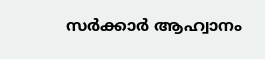സര്‍ക്കാര്‍ ആഹ്വാനം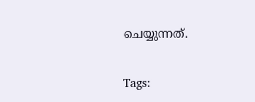ചെയ്യുന്നത്.

Tags: